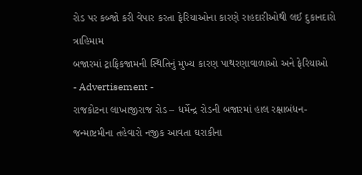રોડ પર કબ્જો કરી વેપાર કરતા ફેરિયાઓના કારણે રાહદારીઓથી લઈ દુકાનદારો ત્રાહિમામ
બજારમાં ટ્રાફિકજામની સ્થિતિનું મુખ્ય કારણ પાથરણાવાળાઓ અને ફેરિયાઓ
- Advertisement -
રાજકોટના લાખાજીરાજ રોડ – ધર્મેન્દ્ર રોડની બજારમાં હાલ રક્ષાબંધન-જન્માષ્ટમીના તહેવારો નજીક આવતા ઘરાકીના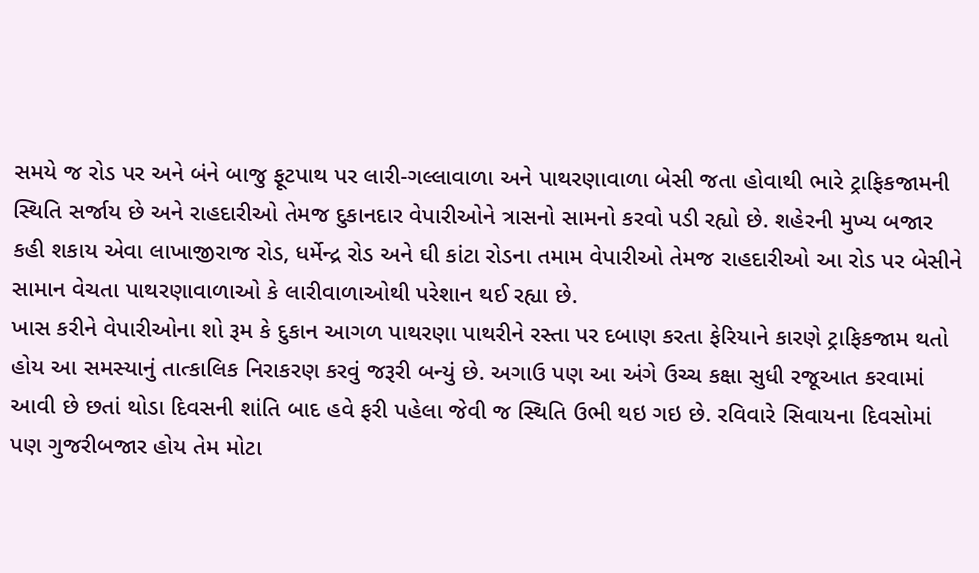સમયે જ રોડ પર અને બંને બાજુ ફૂટપાથ પર લારી-ગલ્લાવાળા અને પાથરણાવાળા બેસી જતા હોવાથી ભારે ટ્રાફિકજામની સ્થિતિ સર્જાય છે અને રાહદારીઓ તેમજ દુકાનદાર વેપારીઓને ત્રાસનો સામનો કરવો પડી રહ્યો છે. શહેરની મુખ્ય બજાર કહી શકાય એવા લાખાજીરાજ રોડ, ધર્મેન્દ્ર રોડ અને ઘી કાંટા રોડના તમામ વેપારીઓ તેમજ રાહદારીઓ આ રોડ પર બેસીને સામાન વેચતા પાથરણાવાળાઓ કે લારીવાળાઓથી પરેશાન થઈ રહ્યા છે.
ખાસ કરીને વેપારીઓના શો રૂમ કે દુકાન આગળ પાથરણા પાથરીને રસ્તા પર દબાણ કરતા ફેરિયાને કારણે ટ્રાફિકજામ થતો હોય આ સમસ્યાનું તાત્કાલિક નિરાકરણ કરવું જરૂરી બન્યું છે. અગાઉ પણ આ અંગે ઉચ્ચ કક્ષા સુધી રજૂઆત કરવામાં આવી છે છતાં થોડા દિવસની શાંતિ બાદ હવે ફરી પહેલા જેવી જ સ્થિતિ ઉભી થઇ ગઇ છે. રવિવારે સિવાયના દિવસોમાં પણ ગુજરીબજાર હોય તેમ મોટા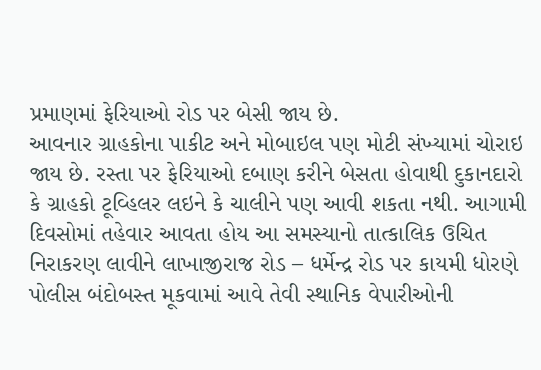પ્રમાણમાં ફેરિયાઓ રોડ પર બેસી જાય છે.
આવનાર ગ્રાહકોના પાકીટ અને મોબાઇલ પણ મોટી સંખ્યામાં ચોરાઇ જાય છે. રસ્તા પર ફેરિયાઓ દબાણ કરીને બેસતા હોવાથી દુકાનદારો કે ગ્રાહકો ટૂવ્હિલર લઇને કે ચાલીને પણ આવી શકતા નથી. આગામી દિવસોમાં તહેવાર આવતા હોય આ સમસ્યાનો તાત્કાલિક ઉચિત નિરાકરણ લાવીને લાખાજીરાજ રોડ – ધર્મેન્દ્ર રોડ પર કાયમી ધોરણે પોલીસ બંદોબસ્ત મૂકવામાં આવે તેવી સ્થાનિક વેપારીઓની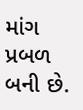માંગ પ્રબળ બની છે.